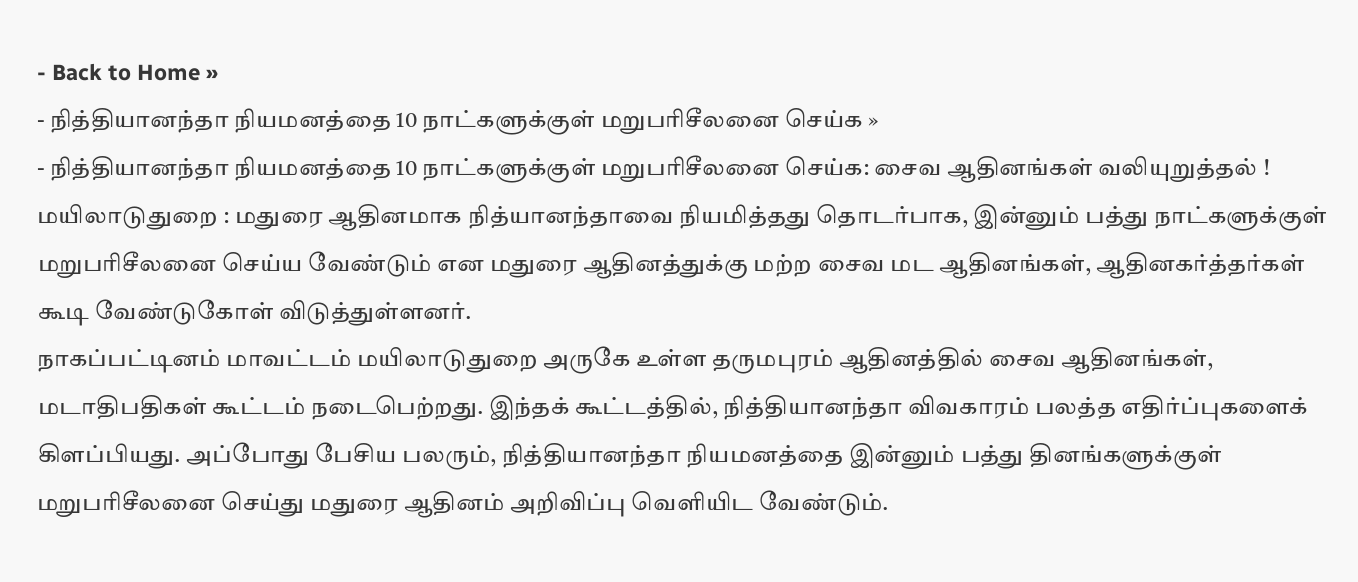- Back to Home »
- நித்தியானந்தா நியமனத்தை 10 நாட்களுக்குள் மறுபரிசீலனை செய்க »
- நித்தியானந்தா நியமனத்தை 10 நாட்களுக்குள் மறுபரிசீலனை செய்க: சைவ ஆதினங்கள் வலியுறுத்தல் !
மயிலாடுதுறை : மதுரை ஆதினமாக நித்யானந்தாவை நியமித்தது தொடர்பாக, இன்னும் பத்து நாட்களுக்குள் மறுபரிசீலனை செய்ய வேண்டும் என மதுரை ஆதினத்துக்கு மற்ற சைவ மட ஆதினங்கள், ஆதினகர்த்தர்கள் கூடி வேண்டுகோள் விடுத்துள்ளனர்.
நாகப்பட்டினம் மாவட்டம் மயிலாடுதுறை அருகே உள்ள தருமபுரம் ஆதினத்தில் சைவ ஆதினங்கள், மடாதிபதிகள் கூட்டம் நடைபெற்றது. இந்தக் கூட்டத்தில், நித்தியானந்தா விவகாரம் பலத்த எதிர்ப்புகளைக் கிளப்பியது. அப்போது பேசிய பலரும், நித்தியானந்தா நியமனத்தை இன்னும் பத்து தினங்களுக்குள் மறுபரிசீலனை செய்து மதுரை ஆதினம் அறிவிப்பு வெளியிட வேண்டும்.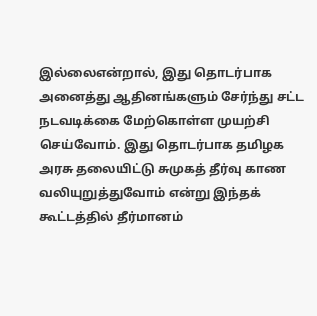இல்லைஎன்றால், இது தொடர்பாக அனைத்து ஆதினங்களும் சேர்ந்து சட்ட நடவடிக்கை மேற்கொள்ள முயற்சி செய்வோம். இது தொடர்பாக தமிழக அரசு தலையிட்டு சுமுகத் தீர்வு காண வலியுறுத்துவோம் என்று இந்தக் கூட்டத்தில் தீர்மானம்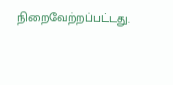நிறைவேற்றப்பட்டது.